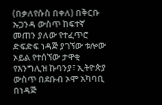(በቃለየሱስ በቀለ) በቅርቡ ኡጋንዳ ውስጥ ከፍተኛ መጠን ያለው የተፈጥሮ ድፍድፍ ነዳጅ ያገኘው ቱሎው ኦይል የተሰኘው ታዋቂ የእንግሊዝ ኩባንያ፣ ኢትዮጵያ ውስጥ በደቡብ ኦሞ አካባቢ በነዳጅ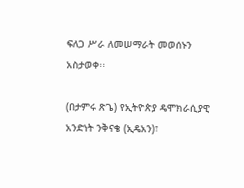ፍለጋ ሥራ ለመሠማራት መወሰኑን አስታወቀ፡፡

(በታምሩ ጽጌ) የኢትዮጵያ ዴሞክራሲያዊ አንድነት ንቅናቄ (ኢዴአን)፣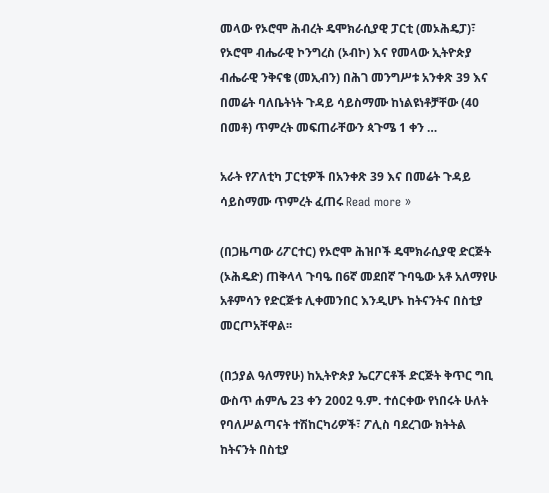መላው የኦሮሞ ሕብረት ዴሞክራሲያዊ ፓርቲ (መኦሕዴፓ)፣ የኦሮሞ ብሔራዊ ኮንግረስ (ኦብኮ) እና የመላው ኢትዮጵያ ብሔራዊ ንቅናቄ (መኢብን) በሕገ መንግሥቱ አንቀጽ 39 እና በመሬት ባለቤትነት ጉዳይ ሳይስማሙ ከነልዩነቶቻቸው (40 በመቶ) ጥምረት መፍጠራቸውን ጳጉሜ 1 ቀን …

አራት የፖለቲካ ፓርቲዎች በአንቀጽ 39 እና በመሬት ጉዳይ ሳይስማሙ ጥምረት ፈጠሩ Read more »

(በጋዜጣው ሪፖርተር) የኦሮሞ ሕዝቦች ዴሞክራሲያዊ ድርጅት (ኦሕዴድ) ጠቅላላ ጉባዔ በ6ኛ መደበኛ ጉባዔው አቶ አለማየሁ አቶምሳን የድርጅቱ ሊቀመንበር እንዲሆኑ ከትናንትና በስቲያ መርጦአቸዋል፡፡

(በኃያል ዓለማየሁ) ከኢትዮጵያ ኤርፖርቶች ድርጅት ቅጥር ግቢ ውስጥ ሐምሌ 23 ቀን 2002 ዓ.ም. ተሰርቀው የነበሩት ሁለት የባለሥልጣናት ተሽከርካሪዎች፣ ፖሊስ ባደረገው ክትትል ከትናንት በስቲያ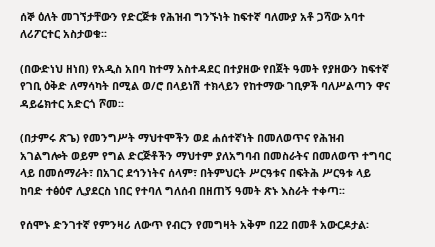ሰኞ ዕለት መገኘታቸውን የድርጅቱ የሕዝብ ግንኙነት ከፍተኛ ባለሙያ አቶ ጋሻው አባተ ለሪፖርተር አስታወቁ፡፡

(በውድነህ ዘነበ) የአዲስ አበባ ከተማ አስተዳደር በተያዘው የበጀት ዓመት የያዘውን ከፍተኛ የገቢ ዕቅድ ለማሳካት በሚል ወ/ሮ በላይነሽ ተክላይን የከተማው ገቢዎች ባለሥልጣን ዋና ዳይሬክተር አድርጎ ሾመ፡፡

(በታምሩ ጽጌ) የመንግሥት ማህተሞችን ወደ ሐሰተኛነት በመለወጥና የሕዝብ አገልግሎት ወይም የግል ድርጅቶችን ማህተም ያለአግባብ በመስራትና በመለወጥ ተግባር ላይ በመሰማራት፣ በአገር ደኅንነትና ሰላም፣ በትምህርት ሥርዓቱና በፍትሕ ሥርዓቱ ላይ ከባድ ተፅዕኖ ሊያደርስ ነበር የተባለ ግለሰብ በዘጠኝ ዓመት ጽኑ እስራት ተቀጣ፡፡

የሰሞኑ ድንገተኛ የምንዛሪ ለውጥ የብርን የመግዛት አቅም በ22 በመቶ አውርዶታል፡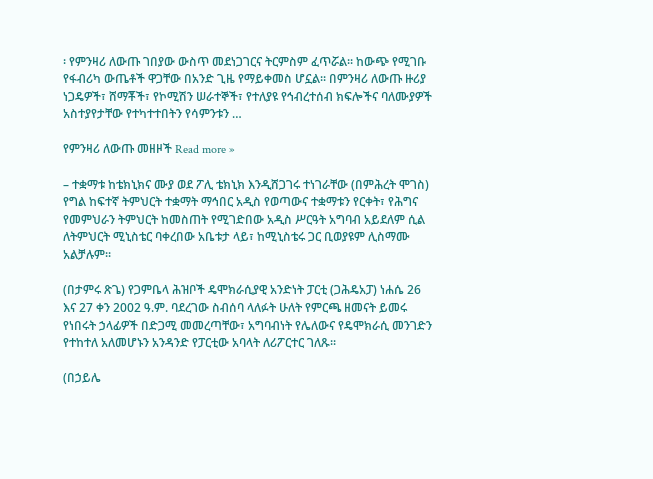፡ የምንዛሪ ለውጡ ገበያው ውስጥ መደነጋገርና ትርምስም ፈጥሯል፡፡ ከውጭ የሚገቡ የፋብሪካ ውጤቶች ዋጋቸው በአንድ ጊዜ የማይቀመስ ሆኗል፡፡ በምንዛሪ ለውጡ ዙሪያ ነጋዴዎች፣ ሸማቾች፣ የኮሚሽን ሠራተኞች፣ የተለያዩ የኅብረተሰብ ክፍሎችና ባለሙያዎች አስተያየታቸው የተካተተበትን የሳምንቱን …

የምንዛሪ ለውጡ መዘዞች Read more »

– ተቋማቱ ከቴክኒክና ሙያ ወደ ፖሊ ቴክኒክ እንዲሸጋገሩ ተነገራቸው (በምሕረት ሞገስ) የግል ከፍተኛ ትምህርት ተቋማት ማኅበር አዲስ የወጣውና ተቋማቱን የርቀት፣ የሕግና የመምህራን ትምህርት ከመስጠት የሚገድበው አዲስ ሥርዓት አግባብ አይደለም ሲል ለትምህርት ሚኒስቴር ባቀረበው አቤቱታ ላይ፣ ከሚኒስቴሩ ጋር ቢወያዩም ሊስማሙ አልቻሉም፡፡

(በታምሩ ጽጌ) የጋምቤላ ሕዝቦች ዴሞክራሲያዊ አንድነት ፓርቲ (ጋሕዴአፓ) ነሐሴ 26 እና 27 ቀን 2002 ዓ.ም. ባደረገው ስብሰባ ላለፉት ሁለት የምርጫ ዘመናት ይመሩ የነበሩት ኃላፊዎች በድጋሚ መመረጣቸው፣ አግባብነት የሌለውና የዴሞክራሲ መንገድን የተከተለ አለመሆኑን አንዳንድ የፓርቲው አባላት ለሪፖርተር ገለጹ፡፡

(በኃይሌ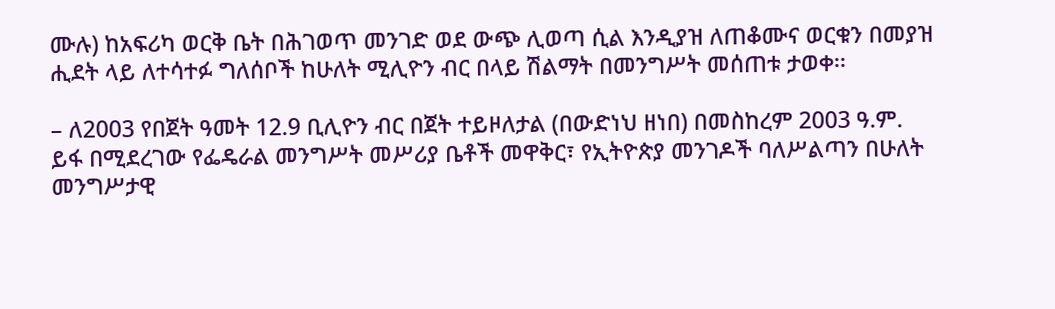ሙሉ) ከአፍሪካ ወርቅ ቤት በሕገወጥ መንገድ ወደ ውጭ ሊወጣ ሲል እንዲያዝ ለጠቆሙና ወርቁን በመያዝ ሒደት ላይ ለተሳተፉ ግለሰቦች ከሁለት ሚሊዮን ብር በላይ ሽልማት በመንግሥት መሰጠቱ ታወቀ፡፡

– ለ2003 የበጀት ዓመት 12.9 ቢሊዮን ብር በጀት ተይዞለታል (በውድነህ ዘነበ) በመስከረም 2003 ዓ.ም. ይፋ በሚደረገው የፌዴራል መንግሥት መሥሪያ ቤቶች መዋቅር፣ የኢትዮጵያ መንገዶች ባለሥልጣን በሁለት መንግሥታዊ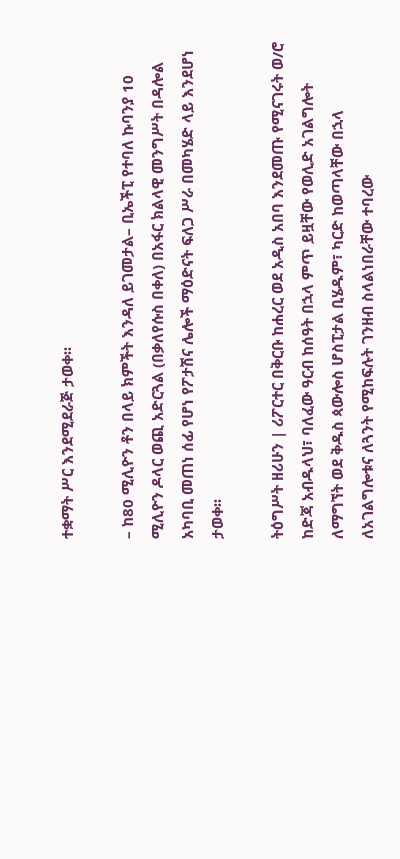ተቋማት ሥር እንደሚደራጅ ታወቀ፡፡

– ከ80 ሚሊዮን ቶን በላይ ክምችት እንዳለ ይገመታል– ቢኤችፒ የተባለ ኩባንያ 10 ሚሊዮን ዶላር ወጪ አድርጓል (በቃለየሱስ በቀለ) በአፋር ክልላዊ መንግሥት በዳሎል አካባቢ መጠነ ሰፊ የሆነ የፖታሽና ሌሎች ማዕድናት ፍለጋ ሥራ በመካሄድ ላይ እንደሆነ ታወቀ፡፡

ትዕግሥት ዘሪሁን | ሪፖርተር በቅርቡ ከሐረር ወደ አዲስ አበባ እንደመጡ የሚናገሩት ወ/ሮ ከድጃ አብዱላህ፣ ባለፈው ዓርብ ከሰዓት በኋላ ምጥ ይዟቸው የወሊድ አገልግሎት ለማግኘት ወደ ቅዱስ ጳውሎስ ሆስፒታል ቢሄዱም፣ ካርድ ከወጣላቸው በኋላ ለአገልግሎቱና ለጓንት የሚከፍሉት ገንዘብ ስላልነበራቸው ተባረው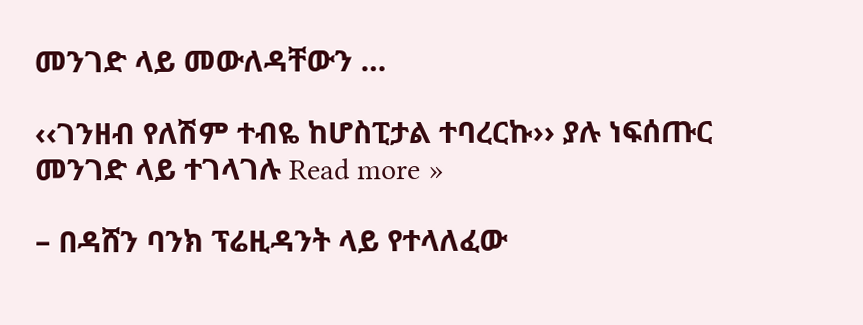መንገድ ላይ መውለዳቸውን …

‹‹ገንዘብ የለሽም ተብዬ ከሆስፒታል ተባረርኩ›› ያሉ ነፍሰጡር መንገድ ላይ ተገላገሉ Read more »

– በዳሸን ባንክ ፕሬዚዳንት ላይ የተላለፈው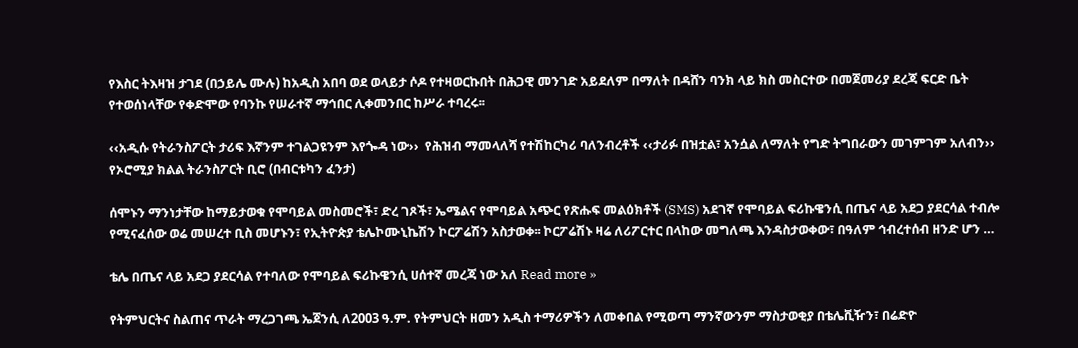የእስር ትእዛዝ ታገደ (በኃይሌ ሙሉ) ከአዲስ አበባ ወደ ወላይታ ሶዶ የተዛወርኩበት በሕጋዊ መንገድ አይደለም በማለት በዳሸን ባንክ ላይ ክስ መስርተው በመጀመሪያ ደረጃ ፍርድ ቤት የተወሰነላቸው የቀድሞው የባንኩ የሠራተኛ ማኅበር ሊቀመንበር ከሥራ ተባረሩ፡፡

‹‹አዲሱ የትራንስፖርት ታሪፍ እኛንም ተገልጋዩንም እየጐዳ ነው››  የሕዝብ ማመላለሻ የተሽከርካሪ ባለንብረቶች ‹‹ታሪፉ በዝቷል፣ አንሷል ለማለት የግድ ትግበራውን መገምገም አለብን›› የኦሮሚያ ክልል ትራንስፖርት ቢሮ (በብርቱካን ፈንታ)

ሰሞኑን ማንነታቸው ከማይታወቁ የሞባይል መስመሮች፣ ድረ ገጾች፣ ኤሜልና የሞባይል አጭር የጽሑፍ መልዕክቶች (SMS) አደገኛ የሞባይል ፍሪኩዌንሲ በጤና ላይ አደጋ ያደርሳል ተብሎ የሚናፈሰው ወሬ መሠረተ ቢስ መሆኑን፣ የኢትዮጵያ ቴሌኮሙኒኬሽን ኮርፖሬሽን አስታወቀ፡፡ ኮርፖሬሽኑ ዛሬ ለሪፖርተር በላከው መግለጫ እንዳስታወቀው፣ በዓለም ኅብረተሰብ ዘንድ ሆን …

ቴሌ በጤና ላይ አደጋ ያደርሳል የተባለው የሞባይል ፍሪኩዌንሲ ሀሰተኛ መረጃ ነው አለ Read more »

የትምህርትና ስልጠና ጥራት ማረጋገጫ ኤጀንሲ ለ2003 ዓ.ም. የትምህርት ዘመን አዲስ ተማሪዎችን ለመቀበል የሚወጣ ማንኛውንም ማስታወቂያ በቴሌቪዥን፣ በሬድዮ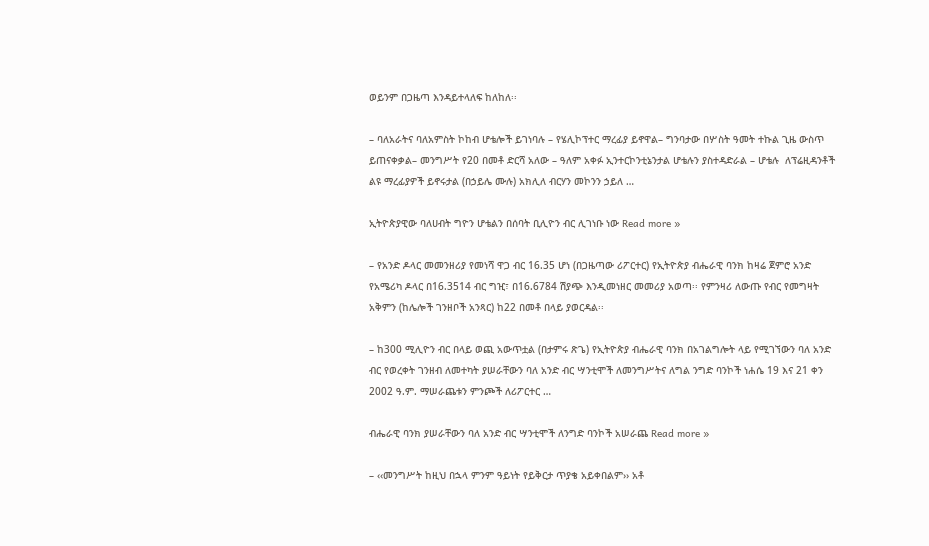ወይንም በጋዜጣ እንዳይተላለፍ ከለከለ፡፡

– ባለአራትና ባለአምስት ኮከብ ሆቴሎች ይገነባሉ – የሄሊኮፕተር ማረፊያ ይኖዋል– ግንባታው በሦስት ዓመት ተኩል ጊዜ ውስጥ ይጠናቀቃል– መንግሥት የ20 በመቶ ድርሻ አለው – ዓለም አቀፉ ኢንተርኮንቲኔንታል ሆቴሉን ያስተዳድራል – ሆቴሉ  ለፕሬዚዳንቶች ልዩ ማረፊያዎች ይኖሩታል (በኃይሌ ሙሉ) አክሊለ ብርሃን መኮንን ኃይለ …

ኢትዮጵያዊው ባለሀብት ግዮን ሆቴልን በሰባት ቢሊዮን ብር ሊገነቡ ነው Read more »

– የአንድ ዶላር መመንዘሪያ የመነሻ ዋጋ ብር 16.35 ሆነ (በጋዜጣው ሪፖርተር) የኢትዮጵያ ብሔራዊ ባንክ ከዛሬ ጀምሮ አንድ የአሜሪካ ዶላር በ16.3514 ብር ግዢ፣ በ16.6784 ሽያጭ እንዲመነዘር መመሪያ አወጣ፡፡ የምንዛሪ ለውጡ የብር የመግዛት አቅምን (ከሌሎች ገንዘቦች አንጻር) ከ22 በመቶ በላይ ያወርዳል፡፡

– ከ300 ሚሊዮን ብር በላይ ወጪ አውጥቷል (በታምሩ ጽጌ) የኢትዮጵያ ብሔራዊ ባንክ በአገልግሎት ላይ የሚገኘውን ባለ አንድ ብር የወረቀት ገንዘብ ለመተካት ያሠራቸውን ባለ አንድ ብር ሣንቲሞች ለመንግሥትና ለግል ንግድ ባንኮች ነሐሴ 19 እና 21 ቀን 2002 ዓ.ም. ማሠራጨቱን ምንጮች ለሪፖርተር …

ብሔራዊ ባንክ ያሠራቸውን ባለ አንድ ብር ሣንቲሞች ለንግድ ባንኮች አሠራጨ Read more »

– ‹‹መንግሥት ከዚህ በኋላ ምንም ዓይነት የይቅርታ ጥያቄ አይቀበልም›› አቶ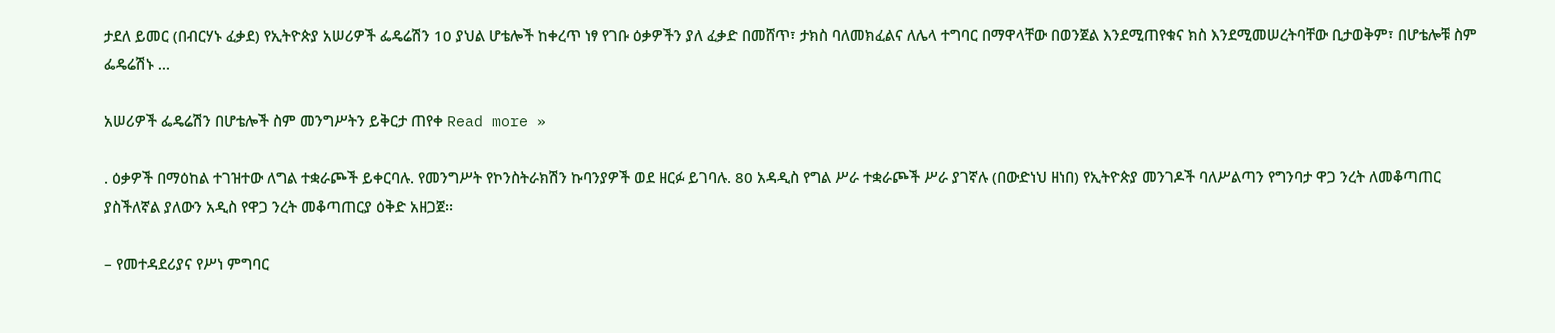ታደለ ይመር (በብርሃኑ ፈቃደ) የኢትዮጵያ አሠሪዎች ፌዴሬሽን 10 ያህል ሆቴሎች ከቀረጥ ነፃ የገቡ ዕቃዎችን ያለ ፈቃድ በመሸጥ፣ ታክስ ባለመክፈልና ለሌላ ተግባር በማዋላቸው በወንጀል እንደሚጠየቁና ክስ እንደሚመሠረትባቸው ቢታወቅም፣ በሆቴሎቹ ስም ፌዴሬሽኑ …

አሠሪዎች ፌዴሬሽን በሆቴሎች ስም መንግሥትን ይቅርታ ጠየቀ Read more »

. ዕቃዎች በማዕከል ተገዝተው ለግል ተቋራጮች ይቀርባሉ. የመንግሥት የኮንስትራክሽን ኩባንያዎች ወደ ዘርፉ ይገባሉ. 80 አዳዲስ የግል ሥራ ተቋራጮች ሥራ ያገኛሉ (በውድነህ ዘነበ) የኢትዮጵያ መንገዶች ባለሥልጣን የግንባታ ዋጋ ንረት ለመቆጣጠር ያስችለኛል ያለውን አዲስ የዋጋ ንረት መቆጣጠርያ ዕቅድ አዘጋጀ፡፡

– የመተዳደሪያና የሥነ ምግባር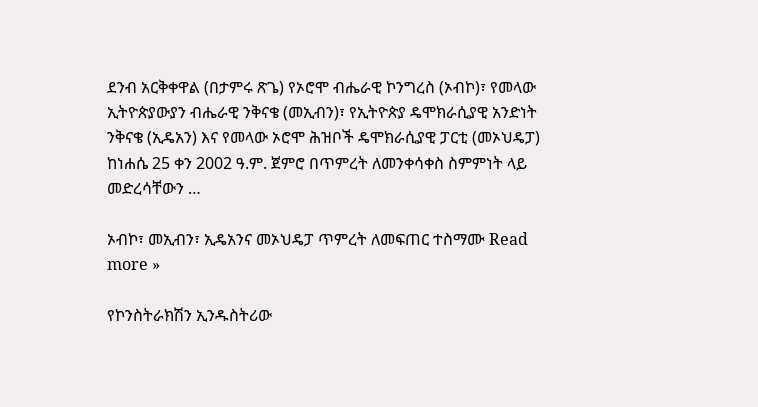ደንብ አርቅቀዋል (በታምሩ ጽጌ) የኦሮሞ ብሔራዊ ኮንግረስ (ኦብኮ)፣ የመላው ኢትዮጵያውያን ብሔራዊ ንቅናቄ (መኢብን)፣ የኢትዮጵያ ዴሞክራሲያዊ አንድነት ንቅናቄ (ኢዴአን) እና የመላው ኦሮሞ ሕዝቦች ዴሞክራሲያዊ ፓርቲ (መኦህዴፓ) ከነሐሴ 25 ቀን 2002 ዓ.ም. ጀምሮ በጥምረት ለመንቀሳቀስ ስምምነት ላይ መድረሳቸውን …

ኦብኮ፣ መኢብን፣ ኢዴአንና መኦህዴፓ ጥምረት ለመፍጠር ተስማሙ Read more »

የኮንስትራክሽን ኢንዱስትሪው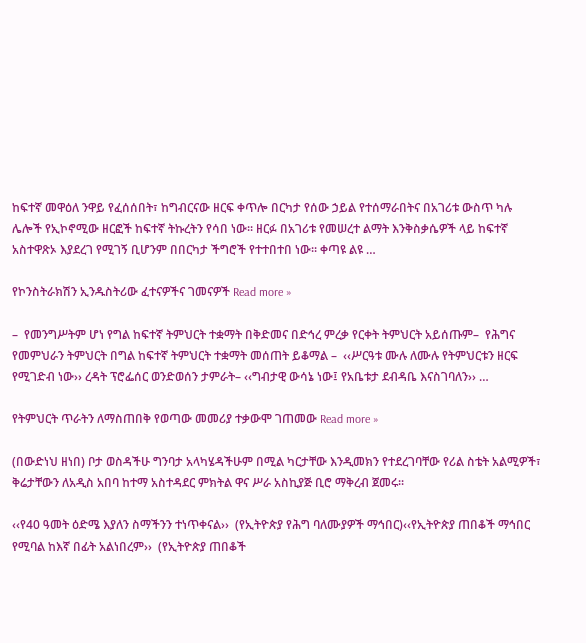ከፍተኛ መዋዕለ ንዋይ የፈሰሰበት፣ ከግብርናው ዘርፍ ቀጥሎ በርካታ የሰው ኃይል የተሰማራበትና በአገሪቱ ውስጥ ካሉ ሌሎች የኢኮኖሚው ዘርፎች ከፍተኛ ትኩረትን የሳበ ነው፡፡ ዘርፉ በአገሪቱ የመሠረተ ልማት እንቅስቃሴዎች ላይ ከፍተኛ አስተዋጽኦ እያደረገ የሚገኝ ቢሆንም በበርካታ ችግሮች የተተበተበ ነው፡፡ ቀጣዩ ልዩ …

የኮንስትራክሽን ኢንዱስትሪው ፈተናዎችና ገመናዎች Read more »

–  የመንግሥትም ሆነ የግል ከፍተኛ ትምህርት ተቋማት በቅድመና በድኅረ ምረቃ የርቀት ትምህርት አይሰጡም–  የሕግና የመምህራን ትምህርት በግል ከፍተኛ ትምህርት ተቋማት መሰጠት ይቆማል –  ‹‹ሥርዓቱ ሙሉ ለሙሉ የትምህርቱን ዘርፍ የሚገድብ ነው›› ረዳት ፕሮፌሰር ወንድወሰን ታምራት– ‹‹ግብታዊ ውሳኔ ነው፤ የአቤቱታ ደብዳቤ እናስገባለን›› …

የትምህርት ጥራትን ለማስጠበቅ የወጣው መመሪያ ተቃውሞ ገጠመው Read more »

(በውድነህ ዘነበ) ቦታ ወስዳችሁ ግንባታ አላካሄዳችሁም በሚል ካርታቸው እንዲመክን የተደረገባቸው የሪል ስቴት አልሚዎች፣ ቅሬታቸውን ለአዲስ አበባ ከተማ አስተዳደር ምክትል ዋና ሥራ አስኪያጅ ቢሮ ማቅረብ ጀመሩ፡፡

‹‹የ40 ዓመት ዕድሜ እያለን ስማችንን ተነጥቀናል››  (የኢትዮጵያ የሕግ ባለሙያዎች ማኅበር)‹‹የኢትዮጵያ ጠበቆች ማኅበር የሚባል ከእኛ በፊት አልነበረም››  (የኢትዮጵያ ጠበቆች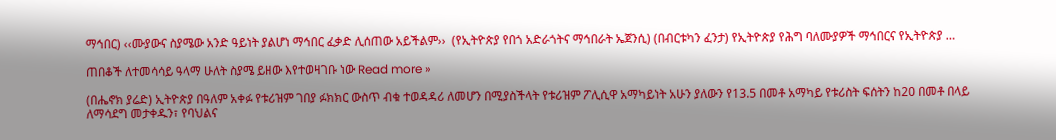ማኅበር) ‹‹ሙያውና ስያሜው አንድ ዓይነት ያልሆነ ማኅበር ፈቃድ ሊሰጠው አይችልም››  (የኢትዮጵያ የበጎ አድራጎትና ማኅበራት ኤጀንሲ) (በብርቱካን ፈንታ) የኢትዮጵያ የሕግ ባለሙያዎች ማኅበርና የኢትዮጵያ …

ጠበቆች ለተመሳሳይ ዓላማ ሁለት ስያሜ ይዘው እየተወዛገቡ ነው Read more »

(በሔኖክ ያሬድ) ኢትዮጵያ በዓለም አቀፉ የቱሪዝም ገበያ ፉክክር ውስጥ ብቁ ተወዳዳሪ ለመሆን በሚያስችላት የቱሪዝም ፖሊሲዋ አማካይነት አሁን ያለውን የ13.5 በመቶ አማካይ የቱሪስት ፍሰትን ከ20 በመቶ በላይ ለማሳደግ መታቀዱን፣ የባህልና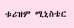ቱሪዝም ሚኒስቴር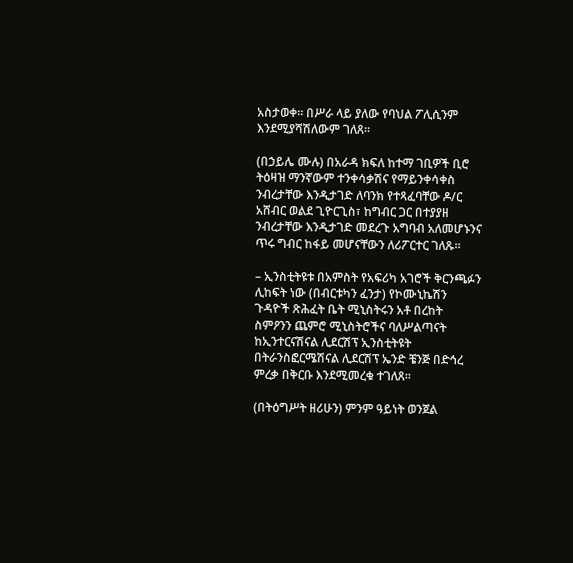አስታወቀ፡፡ በሥራ ላይ ያለው የባህል ፖሊሲንም እንደሚያሻሽለውም ገለጸ፡፡

(በኃይሌ ሙሉ) በአራዳ ክፍለ ከተማ ገቢዎች ቢሮ ትዕዛዝ ማንኛውም ተንቀሳቃሽና የማይንቀሳቀስ ንብረታቸው እንዲታገድ ለባንክ የተጻፈባቸው ዶ/ር አሸብር ወልደ ጊዮርጊስ፣ ከግብር ጋር በተያያዘ ንብረታቸው እንዲታገድ መደረጉ አግባብ አለመሆኑንና ጥሩ ግብር ከፋይ መሆናቸውን ለሪፖርተር ገለጹ፡፡

– ኢንስቲትዩቱ በአምስት የአፍሪካ አገሮች ቅርንጫፉን ሊከፍት ነው (በብርቱካን ፈንታ) የኮሙኒኬሽን ጉዳዮች ጽሕፈት ቤት ሚኒስትሩን አቶ በረከት ስምዖንን ጨምሮ ሚኒስትሮችና ባለሥልጣናት ከኢንተርናሽናል ሊደርሽፕ ኢንስቲትዩት በትራንስፎርሜሽናል ሊደርሽፕ ኤንድ ቼንጅ በድኅረ ምረቃ በቅርቡ እንደሚመረቁ ተገለጸ፡፡

(በትዕግሥት ዘሪሁን) ምንም ዓይነት ወንጀል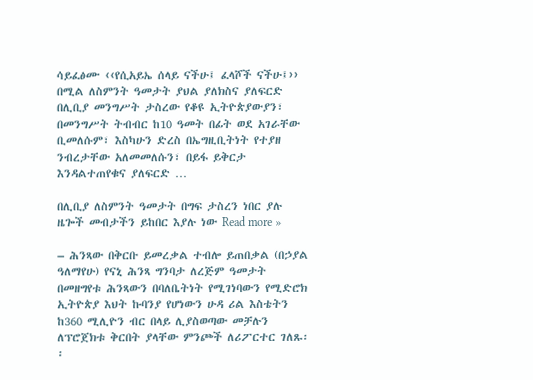ሳይፈፅሙ ‹‹የሲአይኤ ሰላይ ናችሁ፤ ፈላሾች ናችሁ፤›› በሚል ለስምንት ዓመታት ያህል ያለክስና ያለፍርድ በሊቢያ መንግሥት ታስረው የቆዩ ኢትዮጵያውያን፣ በመንግሥት ትብብር ከ10 ዓመት በፊት ወደ አገራቸው ቢመለሱም፣ እስካሁን ድረስ በኤግዚቢትነት የተያዘ ንብረታቸው አለመመለሱን፣ በይፋ ይቅርታ እንዳልተጠየቁና ያለፍርድ …

በሊቢያ ለስምንት ዓመታት በግፍ ታስረን ነበር ያሉ ዜጐች መብታችን ይከበር እያሉ ነው Read more »

– ሕንጻው በቅርቡ ይመረቃል ተብሎ ይጠበቃል (በኃያል ዓለማየሁ) የናኒ ሕንጻ ግንባታ ለረጅም ዓመታት በመዘግየቱ ሕንጻውን በባለቤትነት የሚገነባውን የሚድሮክ ኢትዮጵያ እህት ኩባንያ የሆነውን ሁዳ ሪል እስቴትን ከ360 ሚሊዮን ብር በላይ ሊያስወጣው መቻሉን ለፕሮጀክቱ ቅርበት ያላቸው ምንጮች ለሪፖርተር ገለጹ፡፡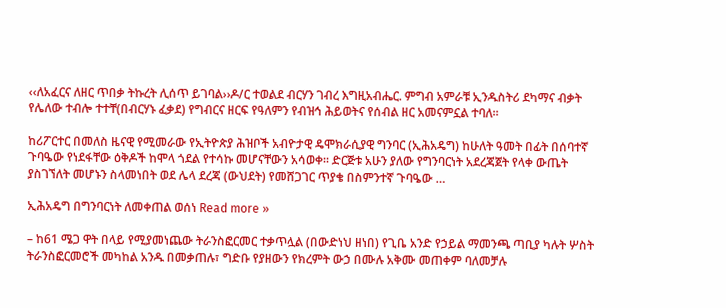‹‹ለአፈርና ለዘር ጥበቃ ትኩረት ሊሰጥ ይገባል››ዶ/ር ተወልደ ብርሃን ገብረ እግዚአብሔር. ምግብ አምራቹ ኢንዱስትሪ ደካማና ብቃት የሌለው ተብሎ ተተቸ(በብርሃኑ ፈቃደ) የግብርና ዘርፍ የዓለምን የብዝኅ ሕይወትና የሰብል ዘር አመናምኗል ተባለ፡፡

ከሪፖርተር በመለስ ዜናዊ የሚመራው የኢትዮጵያ ሕዝቦች አብዮታዊ ዴሞክራሲያዊ ግንባር (ኢሕአዴግ) ከሁለት ዓመት በፊት በሰባተኛ ጉባዔው የነደፋቸው ዕቅዶች ከሞላ ጎደል የተሳኩ መሆናቸውን አሳወቀ፡፡ ድርጅቱ አሁን ያለው የግንባርነት አደረጃጀት የላቀ ውጤት ያስገኘለት መሆኑን ስላመነበት ወደ ሌላ ደረጃ (ውህደት) የመሸጋገር ጥያቄ በስምንተኛ ጉባዔው …

ኢሕአዴግ በግንባርነት ለመቀጠል ወሰነ Read more »

– ከ61 ሜጋ ዋት በላይ የሚያመነጨው ትራንስፎርመር ተቃጥሏል (በውድነህ ዘነበ) የጊቤ አንድ የኃይል ማመንጫ ጣቢያ ካሉት ሦስት ትራንስፎርመሮች መካከል አንዱ በመቃጠሉ፣ ግድቡ የያዘውን የክረምት ውኃ በሙሉ አቅሙ መጠቀም ባለመቻሉ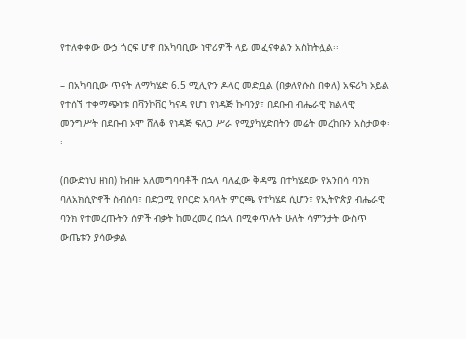የተለቀቀው ውኃ ጎርፍ ሆኖ በአካባቢው ነዋሪዎች ላይ መፈናቀልን አስከትሏል፡፡

– በአካባቢው ጥናት ለማካሄድ 6.5 ሚሊዮን ዶላር መድቧል (በቃለየሱስ በቀለ) አፍሪካ ኦይል የተሰኘ ተቀማጭነቱ በቫንኮቨር ካናዳ የሆነ የነዳጅ ኩባንያ፣ በደቡብ ብሔራዊ ክልላዊ መንግሥት በደቡብ ኦሞ ሸለቆ የነዳጅ ፍለጋ ሥራ የሚያካሂድበትን መሬት መረከቡን አስታወቀ፡፡

(በውድነህ ዘነበ) ከብዙ አለመግባባቶች በኋላ ባለፈው ቅዳሜ በተካሄደው የአንበሳ ባንክ ባለአክሲዮኖች ስብሰባ፣ በድጋሚ የቦርድ አባላት ምርጫ የተካሄደ ሲሆን፣ የኢትዮጵያ ብሔራዊ ባንክ የተመረጡትን ሰዎች ብቃት ከመረመረ በኋላ በሚቀጥሉት ሁለት ሳምንታት ውስጥ ውጤቱን ያሳውቃል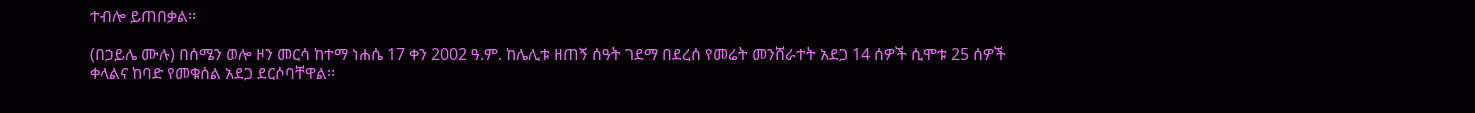ተብሎ ይጠበቃል፡፡

(በኃይሌ ሙሉ) በሰሜን ወሎ ዞን መርሳ ከተማ ነሐሴ 17 ቀን 2002 ዓ.ም. ከሌሊቱ ዘጠኝ ሰዓት ገደማ በደረሰ የመሬት መንሸራተት አደጋ 14 ሰዎች ሲሞቱ 25 ሰዎች ቀላልና ከባድ የመቁሰል አደጋ ደርሶባቸዋል፡፡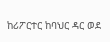ከሪፖርተር ከባህር ዳር ወደ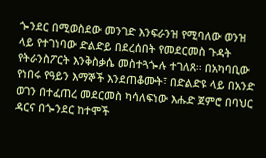ጐንደር በሚወስደው መንገድ እንፍራንዝ የሚባለው ወንዝ ላይ የተገነባው ድልድይ በደረሰበት የመደርመስ ጉዳት የትራንስፖርት እንቅስቃሴ መስተጓጐሉ ተገለጸ፡፡ በአካባቢው የነበሩ የዓይን እማኞች እንደጠቆሙት፣ በድልድዩ ላይ በአንድ ወገን በተፈጠረ መደርመስ ካሳለፍነው እሑድ ጀምሮ በባህር ዳርና በጐንደር ከተሞች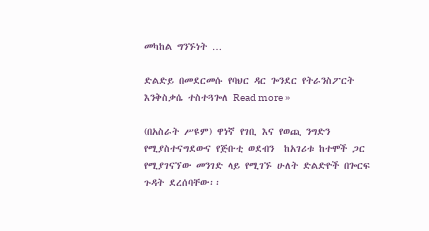መካከል ግንኙነት …

ድልድይ በመደርመሱ የባህር ዳር ጐንደር የትራንስፖርት እንቅስቃሴ ተስተጓጐለ Read more »

(በአስራት ሥዩም) ዋነኛ የገቢ እና የወጪ ንግድን የሚያስተናግደውና የጅቡቲ ወደብን  ከአገሪቱ ከተሞች ጋር የሚያገናኘው መንገድ ላይ የሚገኙ ሁለት ድልድዮች በጐርፍ ጉዳት ደረሰባቸው፡፡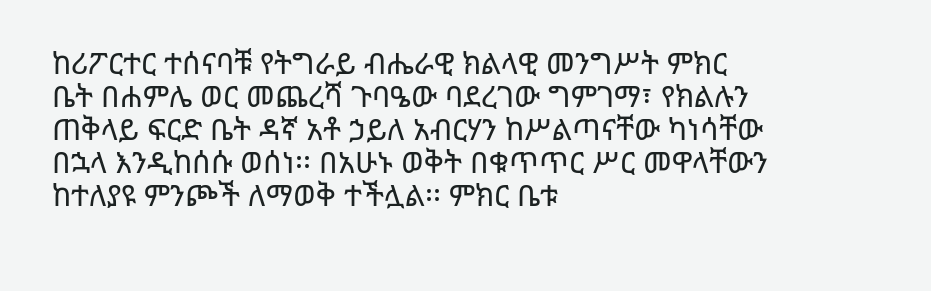ከሪፖርተር ተሰናባቹ የትግራይ ብሔራዊ ክልላዊ መንግሥት ምክር ቤት በሐምሌ ወር መጨረሻ ጉባዔው ባደረገው ግምገማ፣ የክልሉን ጠቅላይ ፍርድ ቤት ዳኛ አቶ ኃይለ አብርሃን ከሥልጣናቸው ካነሳቸው በኋላ እንዲከሰሱ ወሰነ፡፡ በአሁኑ ወቅት በቁጥጥር ሥር መዋላቸውን ከተለያዩ ምንጮች ለማወቅ ተችሏል፡፡ ምክር ቤቱ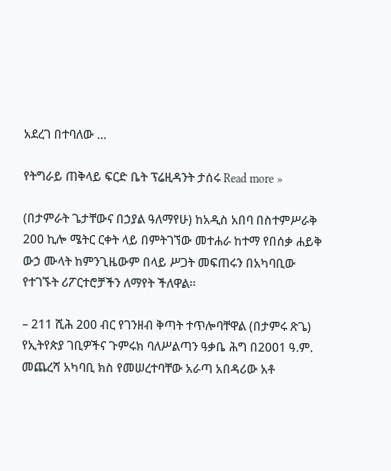አደረገ በተባለው …

የትግራይ ጠቅላይ ፍርድ ቤት ፕሬዚዳንት ታሰሩ Read more »

(በታምራት ጌታቸውና በኃያል ዓለማየሁ) ከአዲስ አበባ በስተምሥራቅ 200 ኪሎ ሜትር ርቀት ላይ በምትገኘው መተሐራ ከተማ የበሰቃ ሐይቅ ውኃ ሙላት ከምንጊዜውም በላይ ሥጋት መፍጠሩን በአካባቢው የተገኙት ሪፖርተሮቻችን ለማየት ችለዋል፡፡

– 211 ሺሕ 200 ብር የገንዘብ ቅጣት ተጥሎባቸዋል (በታምሩ ጽጌ) የኢትየጵያ ገቢዎችና ጉምሩክ ባለሥልጣን ዓቃቤ ሕግ በ2001 ዓ.ም. መጨረሻ አካባቢ ክስ የመሠረተባቸው አራጣ አበዳሪው አቶ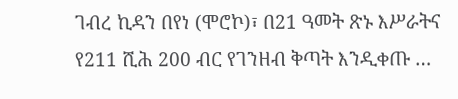ገብረ ኪዳን በየነ (ሞሮኮ)፣ በ21 ዓመት ጽኑ እሥራትና የ211 ሺሕ 200 ብር የገንዘብ ቅጣት እንዲቀጡ …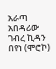አራጣ አበዳሪው ገብረ ኪዳን በየነ (ሞሮኮ)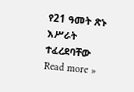የ21 ዓመት ጽኑ እሥራት ተፈረደባቸው Read more »